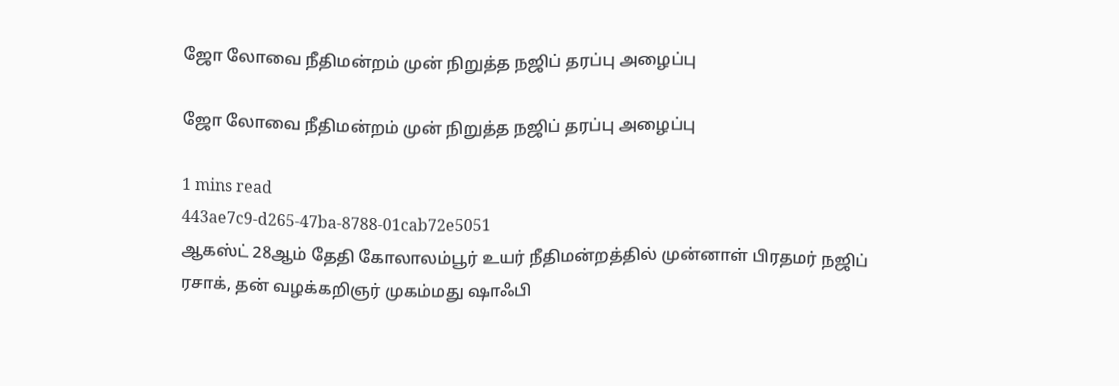ஜோ லோவை நீதிமன்றம் முன் நிறுத்த நஜிப் தரப்பு அழைப்பு

ஜோ லோவை நீதிமன்றம் முன் நிறுத்த நஜிப் தரப்பு அழைப்பு

1 mins read
443ae7c9-d265-47ba-8788-01cab72e5051
ஆகஸ்ட் 28ஆம் தேதி கோலாலம்பூர் உயர் நீதிமன்றத்தில் முன்னாள் பிரதமர் நஜிப் ரசாக், தன் வழக்கறிஞர் முகம்மது ‌ஷாஃபி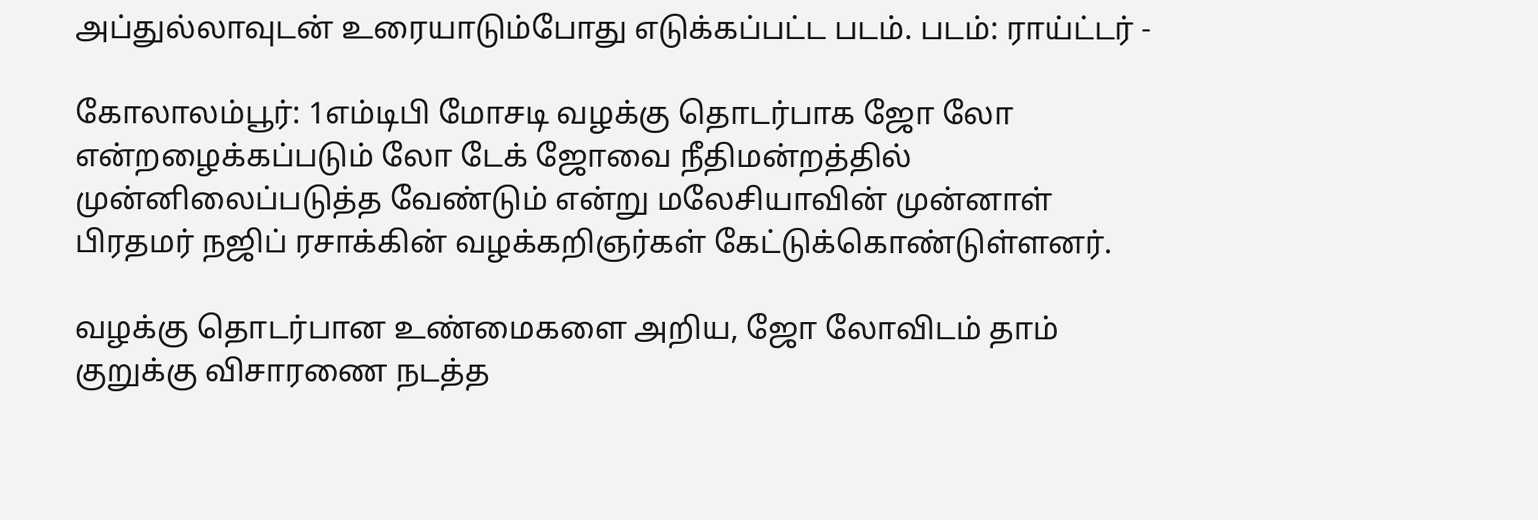அப்துல்லாவுடன் உரையாடும்போது எடுக்கப்பட்ட படம். படம்: ராய்ட்டர் -

கோலாலம்பூர்: 1எம்டிபி மோசடி வழக்கு தொடர்பாக ஜோ லோ என்றழைக்கப்படும் லோ டேக் ஜோவை நீதிமன்றத்தில் முன்னிலைப்படுத்த வேண்டும் என்று மலேசியாவின் முன்னாள் பிரதமர் நஜிப் ரசாக்கின் வழக்கறிஞர்கள் கேட்டுக்கொண்டுள்ளனர்.

வழக்கு தொடர்பான உண்மைகளை அறிய, ஜோ லோவிடம் தாம் குறுக்கு விசாரணை நடத்த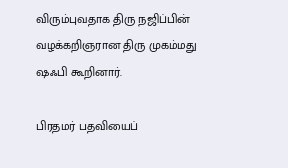விரும்புவதாக திரு நஜிப்பின் வழக்கறிஞரான திரு முகம்மது ஷஃபி கூறினார்.

பிரதமர் பதவியைப்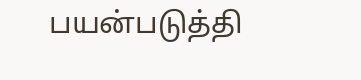பயன்படுத்தி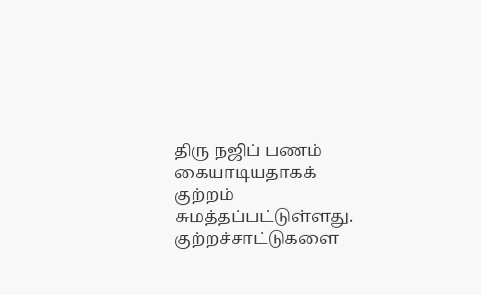திரு நஜிப் பணம் கையாடியதாகக் குற்றம் சுமத்தப்பட்டுள்ளது. குற்றச்சாட்டுகளை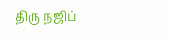திரு நஜிப்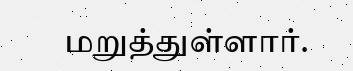மறுத்துள்ளார்.